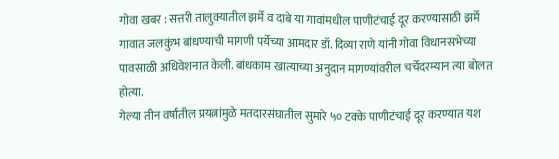गोवा खबर : सत्तरी तालुक्यातील झर्मे व दाबे या गावांमधील पाणीटंचाई दूर करण्यासाठी झर्मे गावात जलकुंभ बांधण्याची मागणी पर्येच्या आमदार डॉ. दिव्या राणे यांनी गोवा विधानसभेच्या पावसाळी अधिवेशनात केली. बांधकाम खात्याच्या अनुदान मागण्यांवरील चर्चेदरम्यान त्या बोलत होत्या.
गेल्या तीन वर्षांतील प्रयत्नांमुळे मतदारसंघातील सुमारे ५० टक्के पाणीटंचाई दूर करण्यात यश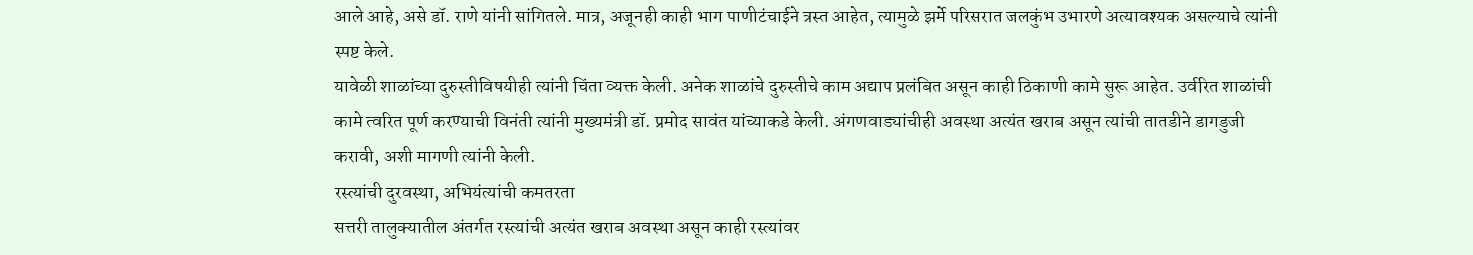आले आहे, असे डॉ. राणे यांनी सांगितले. मात्र, अजूनही काही भाग पाणीटंचाईने त्रस्त आहेत, त्यामुळे झर्मे परिसरात जलकुंभ उभारणे अत्यावश्यक असल्याचे त्यांनी स्पष्ट केले.
यावेळी शाळांच्या दुरुस्तीविषयीही त्यांनी चिंता व्यक्त केली. अनेक शाळांचे दुरुस्तीचे काम अद्याप प्रलंबित असून काही ठिकाणी कामे सुरू आहेत. उर्वरित शाळांची कामे त्वरित पूर्ण करण्याची विनंती त्यांनी मुख्यमंत्री डॉ. प्रमोद सावंत यांच्याकडे केली. अंगणवाड्यांचीही अवस्था अत्यंत खराब असून त्यांची तातडीने डागडुजी करावी, अशी मागणी त्यांनी केली.
रस्त्यांची दुरवस्था, अभियंत्यांची कमतरता
सत्तरी तालुक्यातील अंतर्गत रस्त्यांची अत्यंत खराब अवस्था असून काही रस्त्यांवर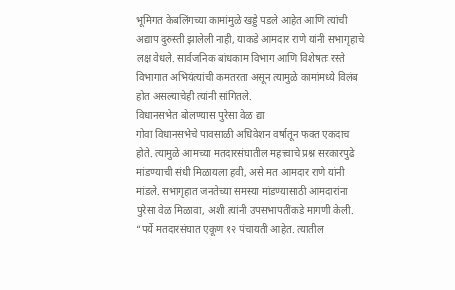भूमिगत केबलिंगच्या कामांमुळे खड्डे पडले आहेत आणि त्यांची अद्याप दुरुस्ती झालेली नाही, याकडे आमदार राणे यांनी सभागृहाचे लक्ष वेधले. सार्वजनिक बांधकाम विभाग आणि विशेषतः रस्ते विभागात अभियंत्यांची कमतरता असून त्यामुळे कामांमध्ये विलंब होत असल्याचेही त्यांनी सांगितले.
विधानसभेत बोलण्यास पुरेसा वेळ द्या
गोवा विधानसभेचे पावसाळी अधिवेशन वर्षातून फक्त एकदाच होते. त्यामुळे आमच्या मतदारसंघातील महत्त्वाचे प्रश्न सरकारपुढे मांडण्याची संधी मिळायला हवी, असे मत आमदार राणे यांनी मांडले. सभागृहात जनतेच्या समस्या मांडण्यासाठी आमदारांना पुरेसा वेळ मिळावा, अशी त्यांनी उपसभापतींकडे मागणी केली.
“पर्ये मतदारसंघात एकूण १२ पंचायती आहेत. त्यातील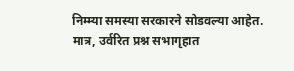निम्म्या समस्या सरकारने सोडवल्या आहेत. मात्र, उर्वरित प्रश्न सभागृहात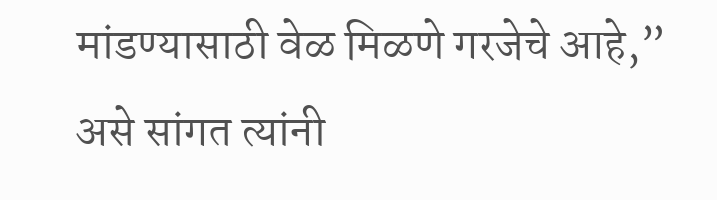मांडण्यासाठी वेळ मिळणे गरजेचे आहे,” असे सांगत त्यांनी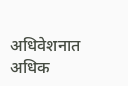अधिवेशनात अधिक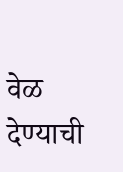वेळ देण्याची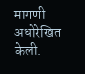मागणी अधोरेखित केली.